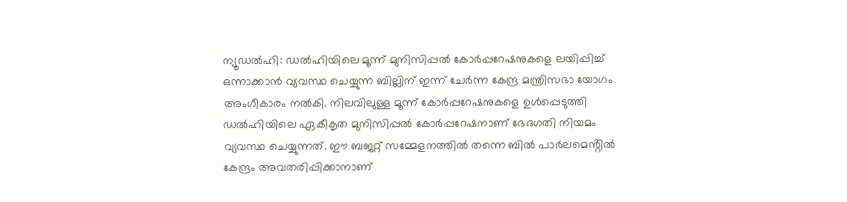ന്യൂഡൽഹി: ഡൽഹിയിലെ മൂന്ന് മുനിസിപ്പൽ കോർപ്പറേഷനുകളെ ലയിപ്പിച്ച് ഒന്നാക്കാൻ വ്യവസ്ഥ ചെയ്യുന്ന ബില്ലിന് ഇന്ന് ചേർന്ന കേന്ദ്ര മന്ത്രിസഭാ യോഗം അംഗീകാരം നൽകി. നിലവിലുള്ള മൂന്ന് കോർപ്പറേഷനുകളെ ഉൾപ്പെടുത്തി ഡൽഹിയിലെ ഏകീകൃത മുനിസിപ്പൽ കോർപ്പറേഷനാണ് ഭേദഗതി നിയമം വ്യവസ്ഥ ചെയ്യുന്നത്. ഈ ബജറ്റ് സമ്മേളനത്തിൽ തന്നെ ബിൽ പാർലമെൻ്റിൽ കേന്ദ്രം അവതരിപ്പിക്കാനാണ്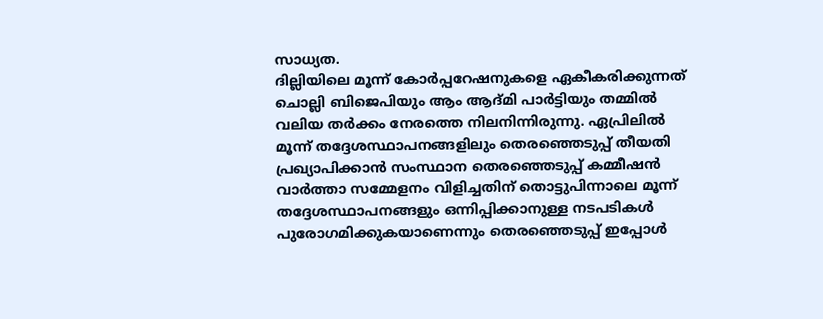സാധ്യത.
ദില്ലിയിലെ മൂന്ന് കോർപ്പറേഷനുകളെ ഏകീകരിക്കുന്നത് ചൊല്ലി ബിജെപിയും ആം ആദ്മി പാർട്ടിയും തമ്മിൽ വലിയ തർക്കം നേരത്തെ നിലനിന്നിരുന്നു. ഏപ്രിലിൽ മൂന്ന് തദ്ദേശസ്ഥാപനങ്ങളിലും തെരഞ്ഞെടുപ്പ് തീയതി പ്രഖ്യാപിക്കാൻ സംസ്ഥാന തെരഞ്ഞെടുപ്പ് കമ്മീഷൻ വാർത്താ സമ്മേളനം വിളിച്ചതിന് തൊട്ടുപിന്നാലെ മൂന്ന് തദ്ദേശസ്ഥാപനങ്ങളും ഒന്നിപ്പിക്കാനുള്ള നടപടികൾ പുരോഗമിക്കുകയാണെന്നും തെരഞ്ഞെടുപ്പ് ഇപ്പോൾ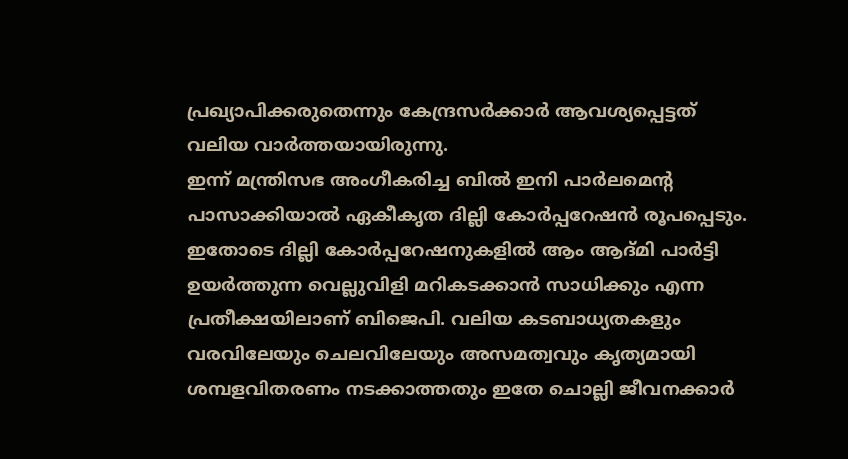പ്രഖ്യാപിക്കരുതെന്നും കേന്ദ്രസർക്കാർ ആവശ്യപ്പെട്ടത് വലിയ വാർത്തയായിരുന്നു.
ഇന്ന് മന്ത്രിസഭ അംഗീകരിച്ച ബിൽ ഇനി പാർലമെൻ്റ പാസാക്കിയാൽ ഏകീകൃത ദില്ലി കോർപ്പറേഷൻ രൂപപ്പെടും. ഇതോടെ ദില്ലി കോർപ്പറേഷനുകളിൽ ആം ആദ്മി പാർട്ടി ഉയർത്തുന്ന വെല്ലുവിളി മറികടക്കാൻ സാധിക്കും എന്ന പ്രതീക്ഷയിലാണ് ബിജെപി. വലിയ കടബാധ്യതകളും വരവിലേയും ചെലവിലേയും അസമത്വവും കൃത്യമായി ശമ്പളവിതരണം നടക്കാത്തതും ഇതേ ചൊല്ലി ജീവനക്കാർ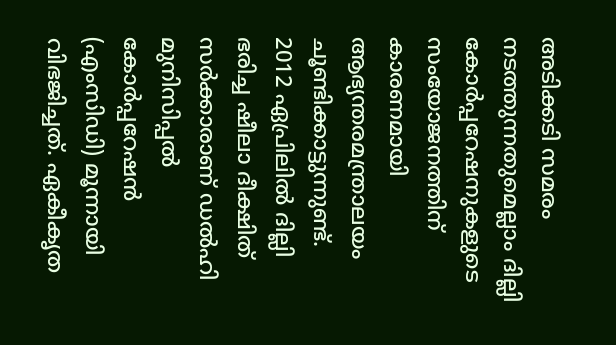അടിക്കടി സമരം നടത്തുന്നതുമെല്ലാം ദില്ലി കോർപ്പറേഷനുകളുടെ സംയോജനത്തിന് കാരണമായി ആഭ്യന്തരമന്ത്രാലയം ചൂണ്ടിക്കാട്ടുന്നുണ്ട്.
2012 ഏപ്രിലിൽ ദില്ലി ഭരിച്ച ഷീലാ ദീക്ഷിത് സർക്കാരാണ് ഡൽഹി മുനിസിപ്പൽ കോർപ്പറേഷൻ (എംസിഡി) മൂന്നായി വിഭജിച്ചത്. ഏകീകൃത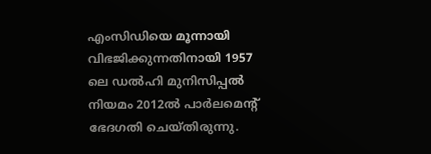എംസിഡിയെ മൂന്നായി വിഭജിക്കുന്നതിനായി 1957 ലെ ഡൽഹി മുനിസിപ്പൽ നിയമം 2012ൽ പാർലമെന്റ് ഭേദഗതി ചെയ്തിരുന്നു.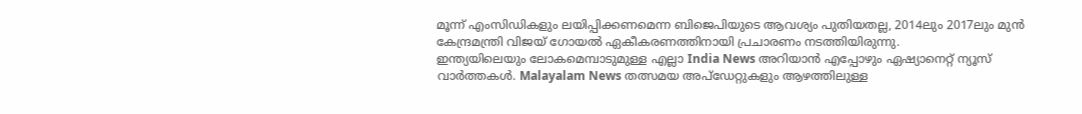മൂന്ന് എംസിഡികളും ലയിപ്പിക്കണമെന്ന ബിജെപിയുടെ ആവശ്യം പുതിയതല്ല, 2014ലും 2017ലും മുൻ കേന്ദ്രമന്ത്രി വിജയ് ഗോയൽ ഏകീകരണത്തിനായി പ്രചാരണം നടത്തിയിരുന്നു.
ഇന്ത്യയിലെയും ലോകമെമ്പാടുമുള്ള എല്ലാ India News അറിയാൻ എപ്പോഴും ഏഷ്യാനെറ്റ് ന്യൂസ് വാർത്തകൾ. Malayalam News തത്സമയ അപ്ഡേറ്റുകളും ആഴത്തിലുള്ള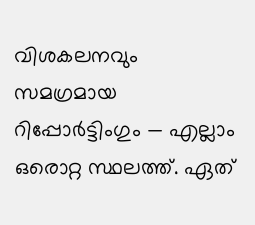വിശകലനവും സമഗ്രമായ റിപ്പോർട്ടിംഗും — എല്ലാം ഒരൊറ്റ സ്ഥലത്ത്. ഏത്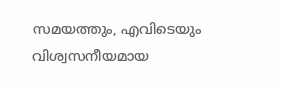സമയത്തും, എവിടെയും വിശ്വസനീയമായ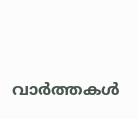വാർത്തകൾ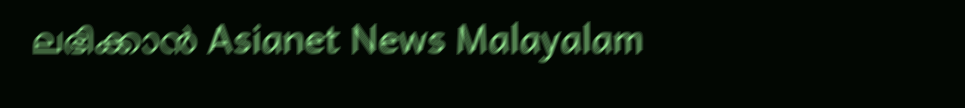ലഭിക്കാൻ Asianet News Malayalam